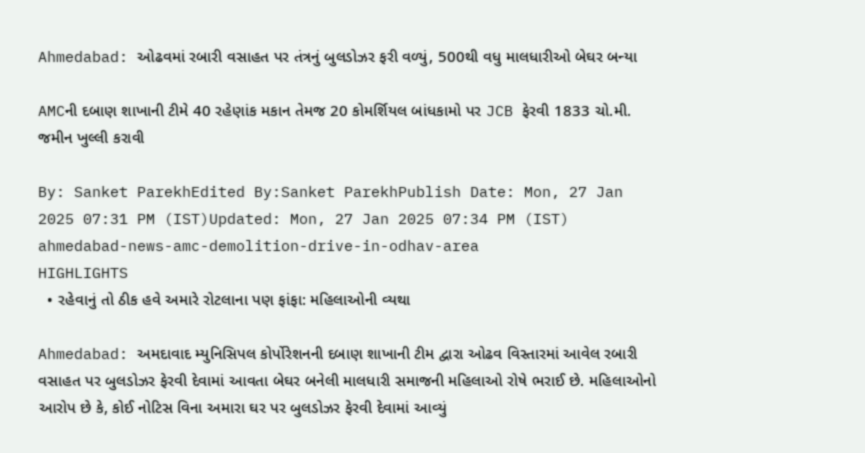Ahmedabad: ઓઢવમાં રબારી વસાહત પર તંત્રનું બુલડોઝર ફરી વળ્યું, 500થી વધુ માલધારીઓ બેઘર બન્યા

AMCની દબાણ શાખાની ટીમે 40 રહેણાંક મકાન તેમજ 20 કોમર્શિયલ બાંધકામો પર JCB ફેરવી 1833 ચો.મી. જમીન ખુલ્લી કરાવી

By: Sanket ParekhEdited By:Sanket ParekhPublish Date: Mon, 27 Jan 2025 07:31 PM (IST)Updated: Mon, 27 Jan 2025 07:34 PM (IST)
ahmedabad-news-amc-demolition-drive-in-odhav-area
HIGHLIGHTS
  • રહેવાનું તો ઠીક હવે અમારે રોટલાના પણ ફાંફા: મહિલાઓની વ્યથા

Ahmedabad: અમદાવાદ મ્યુનિસિપલ કોર્પોરેશનની દબાણ શાખાની ટીમ દ્વારા ઓઢવ વિસ્તારમાં આવેલ રબારી વસાહત પર બુલડોઝર ફેરવી દેવામાં આવતા બેઘર બનેલી માલધારી સમાજની મહિલાઓ રોષે ભરાઈ છે. મહિલાઓનો આરોપ છે કે, કોઈ નોટિસ વિના અમારા ઘર પર બુલડોઝર ફેરવી દેવામાં આવ્યું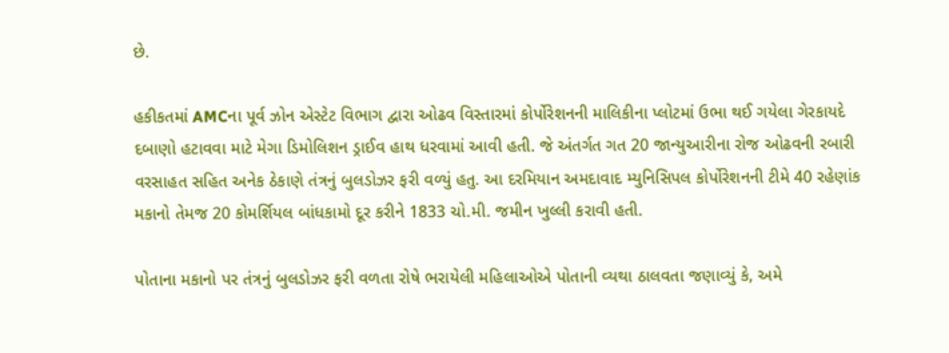છે.

હકીકતમાં AMCના પૂર્વ ઝોન એસ્ટેટ વિભાગ દ્વારા ઓઢવ વિસ્તારમાં કોર્પોરેશનની માલિકીના પ્લોટમાં ઉભા થઈ ગયેલા ગેરકાયદે દબાણો હટાવવા માટે મેગા ડિમોલિશન ડ્રાઈવ હાથ ધરવામાં આવી હતી. જે અંતર્ગત ગત 20 જાન્યુઆરીના રોજ ઓઢવની રબારી વરસાહત સહિત અનેક ઠેકાણે તંત્રનું બુલડોઝર ફરી વળ્યું હતુ. આ દરમિયાન અમદાવાદ મ્યુનિસિપલ કોર્પોરેશનની ટીમે 40 રહેણાંક મકાનો તેમજ 20 કોમર્શિયલ બાંધકામો દૂર કરીને 1833 ચો.મી. જમીન ખુલ્લી કરાવી હતી.

પોતાના મકાનો પર તંત્રનું બુલડોઝર ફરી વળતા રોષે ભરાયેલી મહિલાઓએ પોતાની વ્યથા ઠાલવતા જણાવ્યું કે, અમે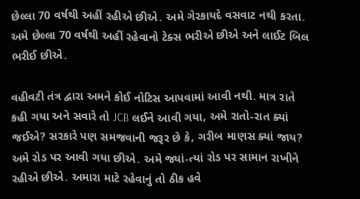છેલ્લા 70 વર્ષથી અહીં રહીએ છીએ. અમે ગેરકાયદે વસવાટ નથી કરતા. અમે છેલ્લા 70 વર્ષથી અહીં રહેવાનો ટેક્સ ભરીએ છીએ અને લાઈટ બિલ ભરીઈ છીએ.

વહીવટી તંત્ર દ્વારા અમને કોઈ નોટિસ આપવામાં આવી નથી. માત્ર રાતે કહી ગયા અને સવારે તો JCB લઈને આવી ગયા, અમે રાતો-રાત ક્યાં જઈએ? સરકારે પણ સમજવાની જરૂર છે કે, ગરીબ માણસ ક્યાં જાય? અમે રોડ પર આવી ગયા છીએ. અમે જ્યાં-ત્યાં રોડ પર સામાન રાખીને રહીએ છીએ. અમારા માટે રહેવાનું તો ઠીક હવે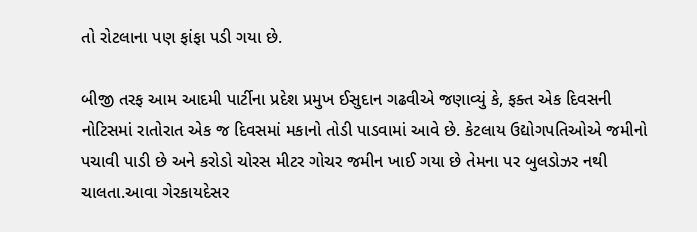તો રોટલાના પણ ફાંફા પડી ગયા છે.

બીજી તરફ આમ આદમી પાર્ટીના પ્રદેશ પ્રમુખ ઈસુદાન ગઢવીએ જણાવ્યું કે, ફક્ત એક દિવસની નોટિસમાં રાતોરાત એક જ દિવસમાં મકાનો તોડી પાડવામાં આવે છે. કેટલાય ઉદ્યોગપતિઓએ જમીનો પચાવી પાડી છે અને કરોડો ચોરસ મીટર ગોચર જમીન ખાઈ ગયા છે તેમના પર બુલડોઝર નથી ચાલતા.આવા ગેરકાયદેસર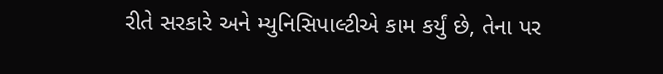રીતે સરકારે અને મ્યુનિસિપાલ્ટીએ કામ કર્યું છે, તેના પર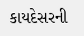કાયદેસરની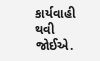કાર્યવાહી થવી જોઈએ.